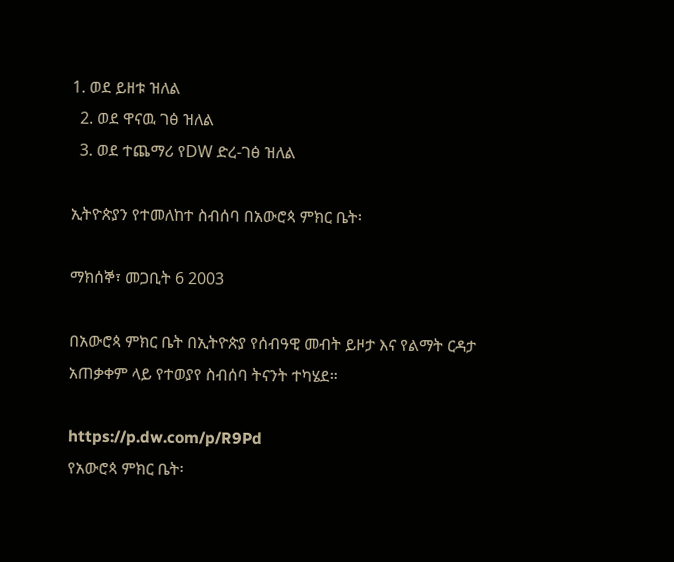1. ወደ ይዘቱ ዝለል
  2. ወደ ዋናዉ ገፅ ዝለል
  3. ወደ ተጨማሪ የDW ድረ-ገፅ ዝለል

ኢትዮጵያን የተመለከተ ስብሰባ በአውሮጳ ምክር ቤት፡

ማክሰኞ፣ መጋቢት 6 2003

በአውሮጳ ምክር ቤት በኢትዮጵያ የሰብዓዊ መብት ይዞታ እና የልማት ርዳታ አጠቃቀም ላይ የተወያየ ስብሰባ ትናንት ተካሄደ።

https://p.dw.com/p/R9Pd
የአውሮጳ ምክር ቤት፡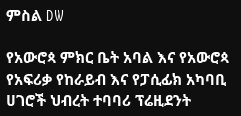ምስል DW

የአውሮጳ ምክር ቤት አባል እና የአውሮጳ የአፍሪቃ የከራይብ እና የፓሲፊክ አካባቢ ሀገሮች ህብረት ተባባሪ ፕሬዚደንት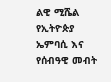ልዊ ሚሼል የኢትዮጵያ ኤምባሲ እና የሰብዓዊ መብት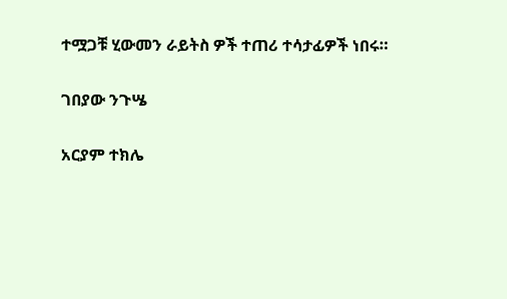ተሟጋቹ ሂውመን ራይትስ ዎች ተጠሪ ተሳታፊዎች ነበሩ።

ገበያው ንጉሤ

አርያም ተክሌ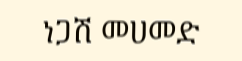ነጋሽ መሀመድ